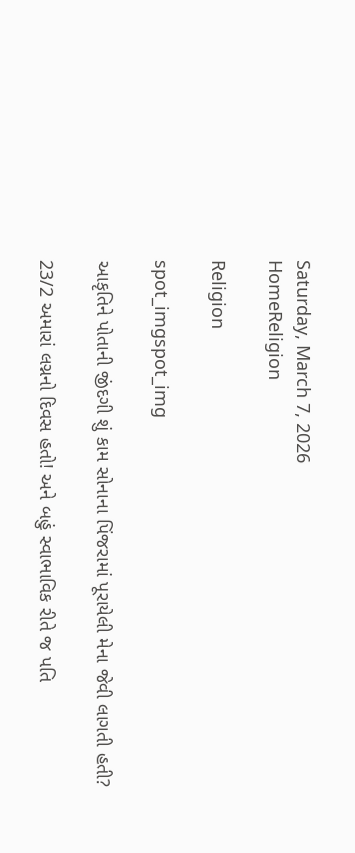Saturday, March 7, 2026
HomeReligion

Religion

spot_imgspot_img

આકૃતિને પોતાની જીંદગી શું કામ સોનાના પિંજરામાં પૂરાયેલી મેના જેવી લાગતી હતી?

23/2 અમારાં લગ્નનો દિવસ હતો! અને બહું સ્વાભાવિક રીતે જ પતિ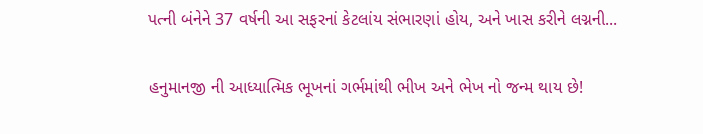પત્ની બંનેને 37 વર્ષની આ સફરનાં કેટલાંય સંભારણાં હોય, અને ખાસ કરીને લગ્નની...

હનુમાનજી ની આધ્યાત્મિક ભૂખનાં ગર્ભમાંથી ભીખ અને ભેખ નો જન્મ થાય છે!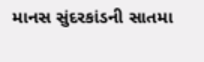માનસ સુંદરકાંડની સાતમા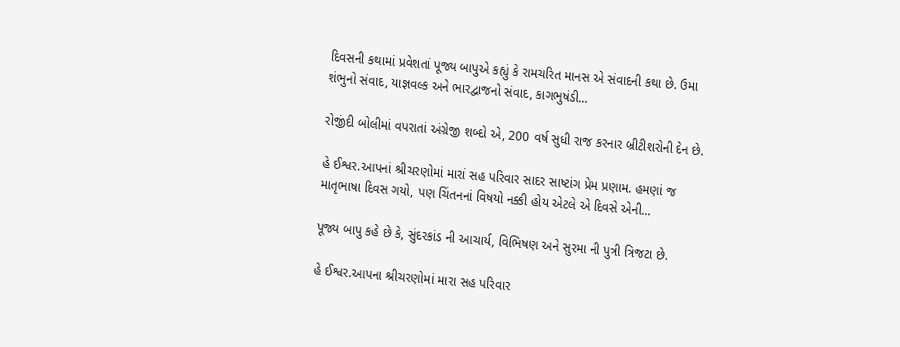દિવસની કથામાં પ્રવેશતાં પૂજ્ય બાપુએ કહ્યું કે રામચરિત માનસ એ સંવાદની કથા છે. ઉમા શંભુનો સંવાદ, યાજ્ઞવલ્ક અને ભારદ્વાજનો સંવાદ, કાગભુષંડી...

રોજીંદી બોલીમાં વપરાતાં અંગ્રેજી શબ્દો એ, 200 વર્ષ સુધી રાજ કરનાર બ્રીટીશરોની દેન છે.

હે ઈશ્વર.આપનાં શ્રીચરણોમાં મારાં સહ પરિવાર સાદર સાષ્ટાંગ પ્રેમ પ્રણામ. હમણાં જ માતૃભાષા દિવસ ગયો, પણ ચિંતનનાં વિષયો નક્કી હોય એટલે એ દિવસે એની...

પૂજ્ય બાપુ કહે છે કે, સુંદરકાંડ ની આચાર્ય, વિભિષણ અને સુરમા ની પુત્રી ત્રિજટા છે.

હે ઈશ્વર.આપના શ્રીચરણોમાં મારા સહ પરિવાર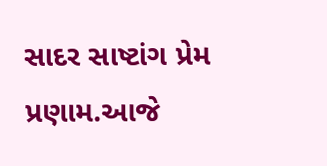સાદર સાષ્ટાંગ પ્રેમ પ્રણામ.આજે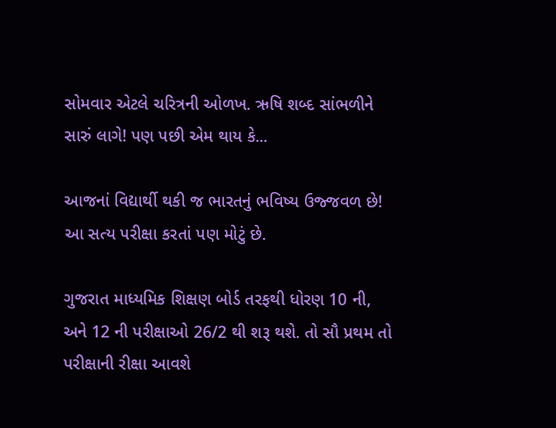સોમવાર એટલે ચરિત્રની ઓળખ. ઋષિ શબ્દ સાંભળીને સારું લાગે! પણ પછી એમ થાય કે...

આજનાં વિદ્યાર્થી થકી જ ભારતનું ભવિષ્ય ઉજ્જવળ છે! આ સત્ય પરીક્ષા કરતાં પણ મોટું છે.

ગુજરાત માધ્યમિક શિક્ષણ બોર્ડ તરફથી ધોરણ 10 ની, અને 12 ની પરીક્ષાઓ 26/2 થી શરૂ થશે. તો સૌ પ્રથમ તો પરીક્ષાની રીક્ષા આવશે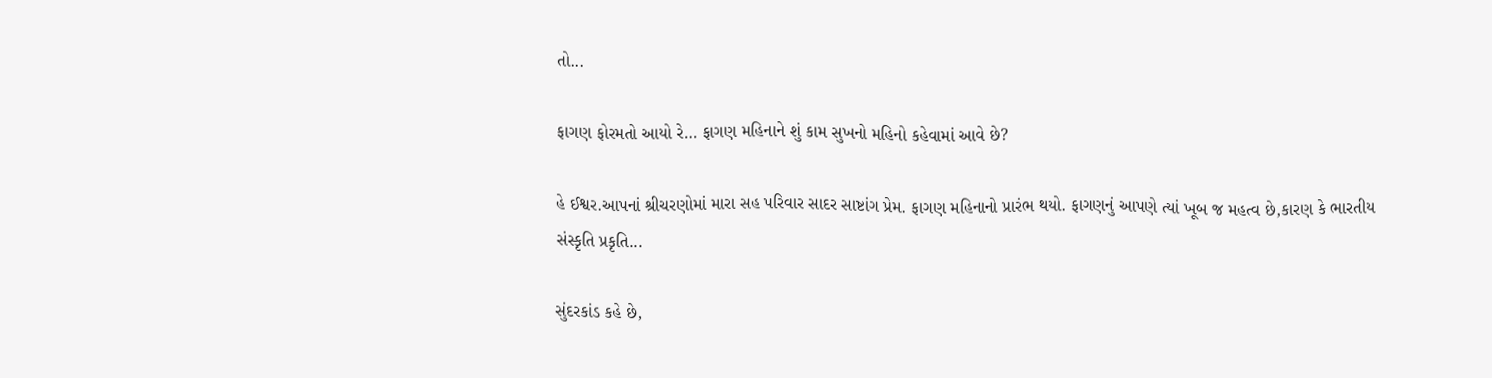તો...

ફાગણ ફોરમતો આયો રે… ફાગણ મહિનાને શું કામ સુખનો મહિનો કહેવામાં આવે છે?

હે ઈશ્વર.આપનાં શ્રીચરણોમાં મારા સહ પરિવાર સાદર સાષ્ટાંગ પ્રેમ. ફાગણ મહિનાનો પ્રારંભ થયો. ફાગણનું આપણે ત્યાં ખૂબ જ મહત્વ છે,કારણ કે ભારતીય સંસ્કૃતિ પ્રકૃતિ...

સુંદરકાંડ કહે છે,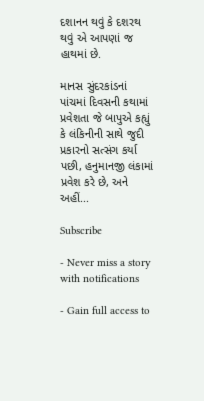દશાનન થવું કે દશરથ થવું એ આપણાં જ હાથમાં છે.

માનસ સુંદરકાંડનાં પાંચમાં દિવસની કથામાં પ્રવેશતા જે બાપુએ કહ્યું કે લંકિનીની સાથે જુદી પ્રકારનો સત્સંગ કર્યા પછી, હનુમાનજી લંકામાં પ્રવેશ કરે છે, અને અહીં...

Subscribe

- Never miss a story with notifications

- Gain full access to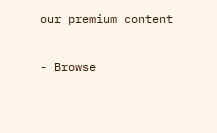our premium content

- Browse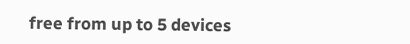free from up to 5 devices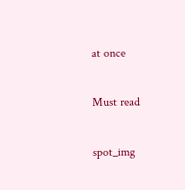at once

Must read

spot_img